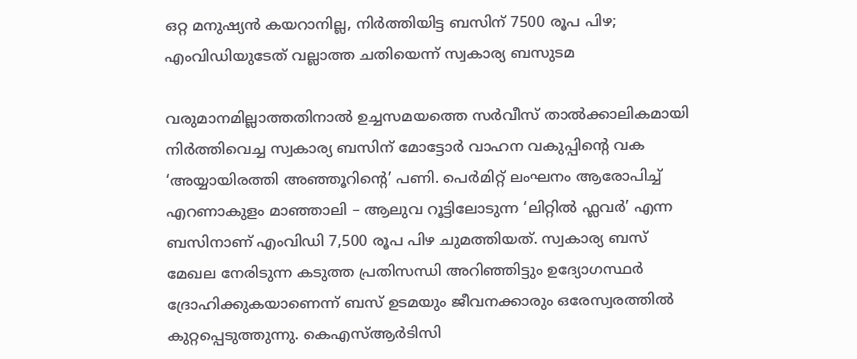ഒറ്റ മനുഷ്യൻ കയറാനില്ല, നിർത്തിയിട്ട ബസിന് 7500 രൂപ പിഴ; എംവിഡിയുടേത് വല്ലാത്ത ചതിയെന്ന് സ്വകാര്യ ബസുടമ

വരുമാനമില്ലാത്തതിനാൽ ഉച്ചസമയത്തെ സർവീസ് താൽക്കാലികമായി നിർത്തിവെച്ച സ്വകാര്യ ബസിന് മോട്ടോർ വാഹന വകുപ്പിന്റെ വക ‘അയ്യായിരത്തി അഞ്ഞൂറിന്റെ’ പണി. പെർമിറ്റ് ലംഘനം ആരോപിച്ച് എറണാകുളം മാഞ്ഞാലി – ആലുവ റൂട്ടിലോടുന്ന ‘ലിറ്റിൽ ഫ്ലവർ’ എന്ന ബസിനാണ് എംവിഡി 7,500 രൂപ പിഴ ചുമത്തിയത്. സ്വകാര്യ ബസ് മേഖല നേരിടുന്ന കടുത്ത പ്രതിസന്ധി അറിഞ്ഞിട്ടും ഉദ്യോഗസ്ഥർ ദ്രോഹിക്കുകയാണെന്ന് ബസ് ഉടമയും ജീവനക്കാരും ഒരേസ്വരത്തിൽ കുറ്റപ്പെടുത്തുന്നു. കെഎസ്ആർടിസി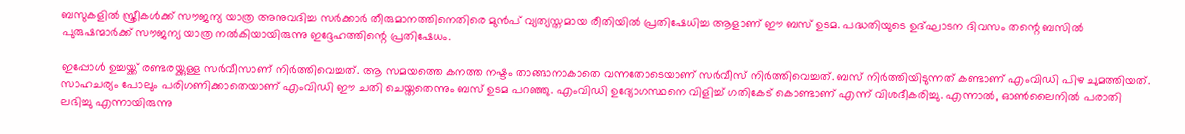ബസുകളിൽ സ്ത്രീകൾക്ക് സൗജന്യ യാത്ര അനുവദിച്ച സർക്കാർ തീരുമാനത്തിനെതിരെ മുൻപ് വ്യത്യസ്തമായ രീതിയിൽ പ്രതിഷേധിച്ച ആളാണ് ഈ ബസ് ഉടമ. പദ്ധതിയുടെ ഉദ്ഘാടന ദിവസം തന്റെ ബസിൽ പുരുഷന്മാർക്ക് സൗജന്യ യാത്ര നൽകിയായിരുന്നു ഇദ്ദേഹത്തിന്റെ പ്രതിഷേധം.

ഇപ്പോൾ ഉച്ചയ്ക്ക് രണ്ടരയ്ക്കുള്ള സർവീസാണ് നിർത്തിവെച്ചത്. ആ സമയത്തെ കനത്ത നഷ്ടം താങ്ങാനാകാതെ വന്നതോടെയാണ് സർവീസ് നിർത്തിവെച്ചത്. ബസ് നിർത്തിയിടുന്നത് കണ്ടാണ് എംവിഡി പിഴ ചുമത്തിയത്. സാഹചര്യം പോലും പരിഗണിക്കാതെയാണ് എംവി‍ഡി ഈ ചതി ചെയ്തതെന്നും ബസ് ഉടമ പറഞ്ഞു. എംവിഡി ഉദ്യോഗസ്ഥനെ വിളിച്ച് ഗതികേട് കൊണ്ടാണ് എന്ന് വിശദീകരിച്ചു. എന്നാൽ, ഓൺലൈനിൽ പരാതി ലഭിച്ചു എന്നായിരുന്നു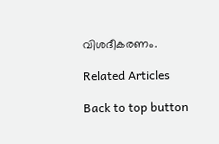വിശദീകരണം.

Related Articles

Back to top button